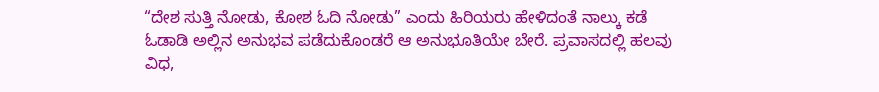“ದೇಶ ಸುತ್ತಿ ನೋಡು, ಕೋಶ ಓದಿ ನೋಡು” ಎಂದು ಹಿರಿಯರು ಹೇಳಿದಂತೆ ನಾಲ್ಕು ಕಡೆ ಓಡಾಡಿ ಅಲ್ಲಿನ ಅನುಭವ ಪಡೆದುಕೊಂಡರೆ ಆ ಅನುಭೂತಿಯೇ ಬೇರೆ. ಪ್ರವಾಸದಲ್ಲಿ ಹಲವು ವಿಧ,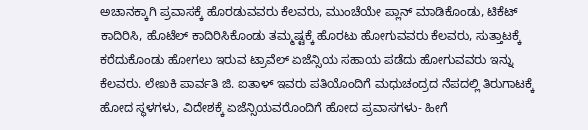ಅಚಾನಕ್ಕಾಗಿ ಪ್ರವಾಸಕ್ಕೆ ಹೊರಡುವವರು ಕೆಲವರು, ಮುಂಚೆಯೇ ಪ್ಲಾನ್ ಮಾಡಿಕೊಂಡು, ಟಿಕೆಟ್ ಕಾದಿರಿಸಿ, ಹೊಟೆಲ್ ಕಾದಿರಿಸಿಕೊಂಡು ತಮ್ಮಷ್ಟಕ್ಕೆ ಹೊರಟು ಹೋಗುವವರು ಕೆಲವರು, ಸುತ್ತಾಟಕ್ಕೆ ಕರೆದುಕೊಂಡು ಹೋಗಲು ಇರುವ ಟ್ರಾವೆಲ್ ಏಜೆನ್ಸಿಯ ಸಹಾಯ ಪಡೆದು ಹೋಗುವವರು ಇನ್ನು ಕೆಲವರು. ಲೇಖಕಿ ಪಾರ್ವತಿ ಜಿ. ಐತಾಳ್ ಇವರು ಪತಿಯೊಂದಿಗೆ ಮಧುಚಂದ್ರದ ನೆಪದಲ್ಲಿ ತಿರುಗಾಟಕ್ಕೆ ಹೋದ ಸ್ಥಳಗಳು, ವಿದೇಶಕ್ಕೆ ಏಜೆನ್ಸಿಯವರೊಂದಿಗೆ ಹೋದ ಪ್ರವಾಸಗಳು- ಹೀಗೆ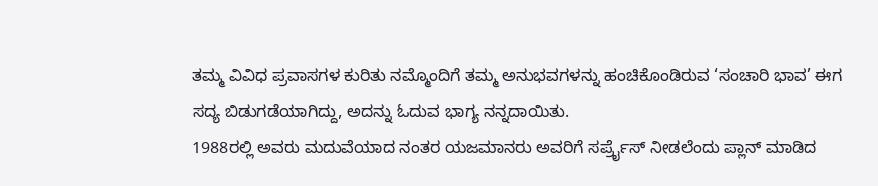ತಮ್ಮ ವಿವಿಧ ಪ್ರವಾಸಗಳ ಕುರಿತು ನಮ್ಮೊಂದಿಗೆ ತಮ್ಮ ಅನುಭವಗಳನ್ನು ಹಂಚಿಕೊಂಡಿರುವ ‘ಸಂಚಾರಿ ಭಾವ’ ಈಗ ಸದ್ಯ ಬಿಡುಗಡೆಯಾಗಿದ್ದು, ಅದನ್ನು ಓದುವ ಭಾಗ್ಯ ನನ್ನದಾಯಿತು.
1988ರಲ್ಲಿ ಅವರು ಮದುವೆಯಾದ ನಂತರ ಯಜಮಾನರು ಅವರಿಗೆ ಸರ್ಪ್ರೈಸ್ ನೀಡಲೆಂದು ಪ್ಲಾನ್ ಮಾಡಿದ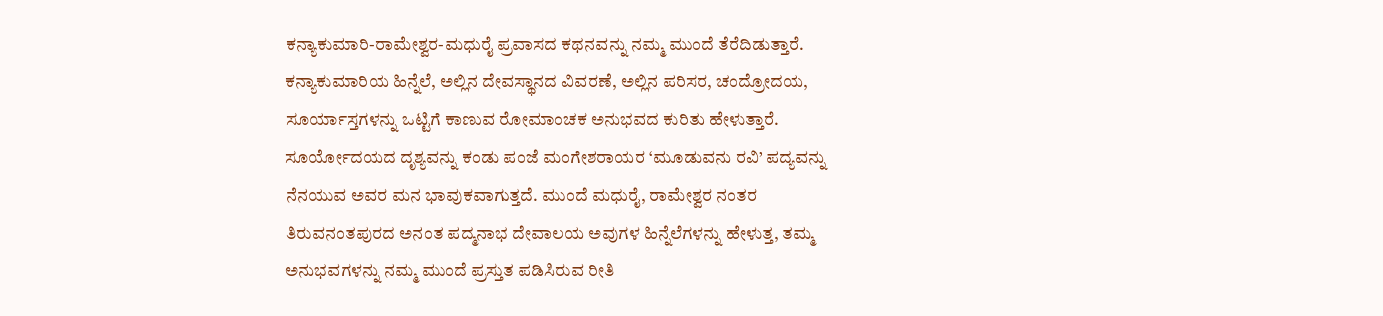ಕನ್ಯಾಕುಮಾರಿ-ರಾಮೇಶ್ವರ-ಮಧುರೈ ಪ್ರವಾಸದ ಕಥನವನ್ನು ನಮ್ಮ ಮುಂದೆ ತೆರೆದಿಡುತ್ತಾರೆ. ಕನ್ಯಾಕುಮಾರಿಯ ಹಿನ್ನೆಲೆ, ಅಲ್ಲಿನ ದೇವಸ್ಥಾನದ ವಿವರಣೆ, ಅಲ್ಲಿನ ಪರಿಸರ, ಚಂದ್ರೋದಯ, ಸೂರ್ಯಾಸ್ತಗಳನ್ನು ಒಟ್ಟಿಗೆ ಕಾಣುವ ರೋಮಾಂಚಕ ಅನುಭವದ ಕುರಿತು ಹೇಳುತ್ತಾರೆ. ಸೂರ್ಯೋದಯದ ದೃಶ್ಯವನ್ನು ಕಂಡು ಪಂಜೆ ಮಂಗೇಶರಾಯರ ‘ಮೂಡುವನು ರವಿ’ ಪದ್ಯವನ್ನು ನೆನಯುವ ಅವರ ಮನ ಭಾವುಕವಾಗುತ್ತದೆ. ಮುಂದೆ ಮಧುರೈ, ರಾಮೇಶ್ವರ ನಂತರ ತಿರುವನಂತಪುರದ ಅನಂತ ಪದ್ಮನಾಭ ದೇವಾಲಯ ಅವುಗಳ ಹಿನ್ನೆಲೆಗಳನ್ನು ಹೇಳುತ್ತ, ತಮ್ಮ ಅನುಭವಗಳನ್ನು ನಮ್ಮ ಮುಂದೆ ಪ್ರಸ್ತುತ ಪಡಿಸಿರುವ ರೀತಿ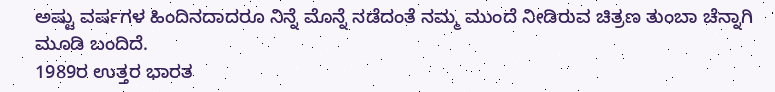ಅಷ್ಟು ವರ್ಷಗಳ ಹಿಂದಿನದಾದರೂ ನಿನ್ನೆ ಮೊನ್ನೆ ನಡೆದಂತೆ ನಮ್ಮ ಮುಂದೆ ನೀಡಿರುವ ಚಿತ್ರಣ ತುಂಬಾ ಚೆನ್ನಾಗಿ ಮೂಡಿ ಬಂದಿದೆ.
1989ರ ಉತ್ತರ ಭಾರತ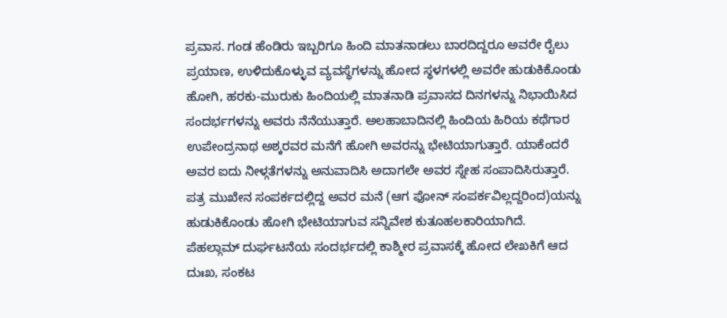ಪ್ರವಾಸ. ಗಂಡ ಹೆಂಡಿರು ಇಬ್ಬರಿಗೂ ಹಿಂದಿ ಮಾತನಾಡಲು ಬಾರದಿದ್ದರೂ ಅವರೇ ರೈಲು ಪ್ರಯಾಣ, ಉಳಿದುಕೊಳ್ಳುವ ವ್ಯವಸ್ಥೆಗಳನ್ನು ಹೋದ ಸ್ಥಳಗಳಲ್ಲಿ ಅವರೇ ಹುಡುಕಿಕೊಂಡು ಹೋಗಿ, ಹರಕು-ಮುರುಕು ಹಿಂದಿಯಲ್ಲಿ ಮಾತನಾಡಿ ಪ್ರವಾಸದ ದಿನಗಳನ್ನು ನಿಭಾಯಿಸಿದ ಸಂದರ್ಭಗಳನ್ನು ಅವರು ನೆನೆಯುತ್ತಾರೆ. ಅಲಹಾಬಾದಿನಲ್ಲಿ ಹಿಂದಿಯ ಹಿರಿಯ ಕಥೆಗಾರ ಉಪೇಂದ್ರನಾಥ ಅಶ್ಕರವರ ಮನೆಗೆ ಹೋಗಿ ಅವರನ್ನು ಭೇಟಿಯಾಗುತ್ತಾರೆ. ಯಾಕೆಂದರೆ ಅವರ ಐದು ನೀಳ್ಗತೆಗಳನ್ನು ಅನುವಾದಿಸಿ ಅದಾಗಲೇ ಅವರ ಸ್ನೇಹ ಸಂಪಾದಿಸಿರುತ್ತಾರೆ. ಪತ್ರ ಮುಖೇನ ಸಂಪರ್ಕದಲ್ಲಿದ್ದ ಅವರ ಮನೆ (ಆಗ ಫೋನ್ ಸಂಪರ್ಕವಿಲ್ಲದ್ದರಿಂದ)ಯನ್ನು ಹುಡುಕಿಕೊಂಡು ಹೋಗಿ ಭೇಟಿಯಾಗುವ ಸನ್ನಿವೇಶ ಕುತೂಹಲಕಾರಿಯಾಗಿದೆ.
ಪೆಹಲ್ಗಾಮ್ ದುರ್ಘಟನೆಯ ಸಂದರ್ಭದಲ್ಲಿ ಕಾಶ್ಮೀರ ಪ್ರವಾಸಕ್ಕೆ ಹೋದ ಲೇಖಕಿಗೆ ಆದ ದುಃಖ, ಸಂಕಟ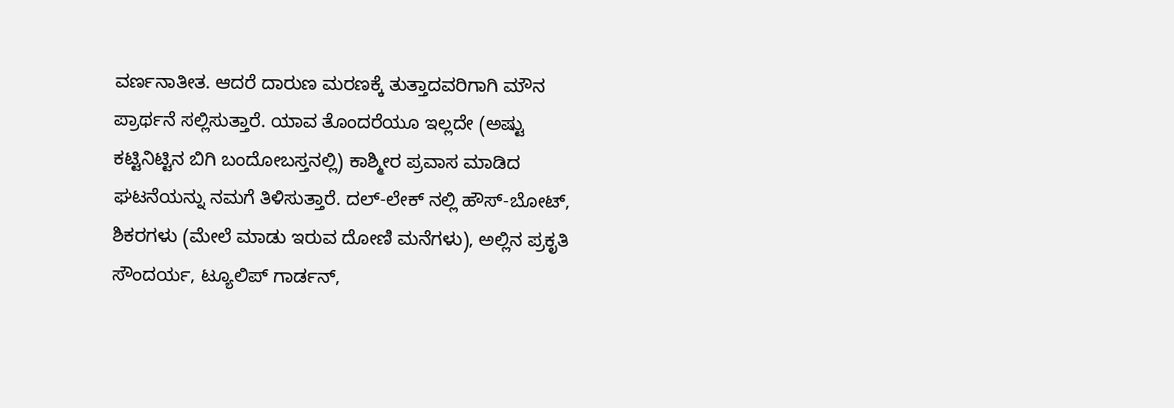ವರ್ಣನಾತೀತ. ಆದರೆ ದಾರುಣ ಮರಣಕ್ಕೆ ತುತ್ತಾದವರಿಗಾಗಿ ಮೌನ ಪ್ರಾರ್ಥನೆ ಸಲ್ಲಿಸುತ್ತಾರೆ. ಯಾವ ತೊಂದರೆಯೂ ಇಲ್ಲದೇ (ಅಷ್ಟು ಕಟ್ಟಿನಿಟ್ಟಿನ ಬಿಗಿ ಬಂದೋಬಸ್ತನಲ್ಲಿ) ಕಾಶ್ಮೀರ ಪ್ರವಾಸ ಮಾಡಿದ ಘಟನೆಯನ್ನು ನಮಗೆ ತಿಳಿಸುತ್ತಾರೆ. ದಲ್-ಲೇಕ್ ನಲ್ಲಿ ಹೌಸ್-ಬೋಟ್, ಶಿಕರಗಳು (ಮೇಲೆ ಮಾಡು ಇರುವ ದೋಣಿ ಮನೆಗಳು), ಅಲ್ಲಿನ ಪ್ರಕೃತಿ ಸೌಂದರ್ಯ, ಟ್ಯೂಲಿಪ್ ಗಾರ್ಡನ್,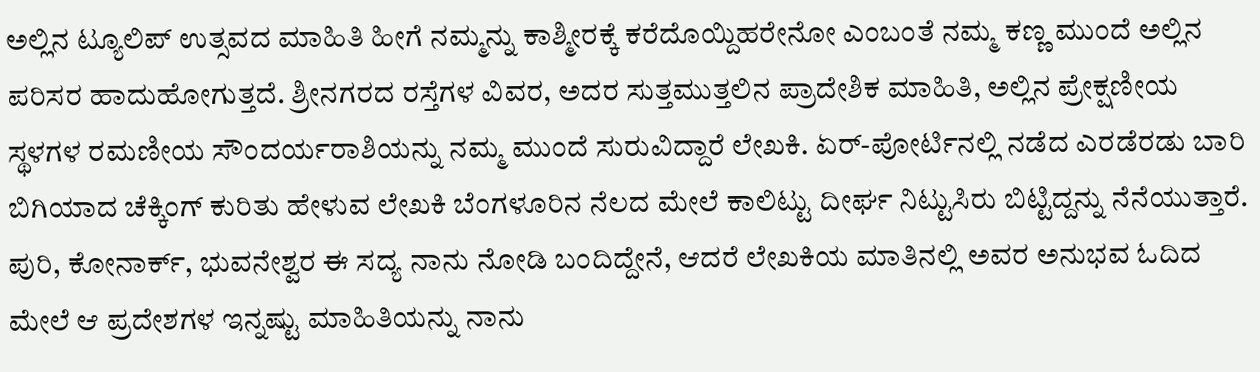ಅಲ್ಲಿನ ಟ್ಯೂಲಿಪ್ ಉತ್ಸವದ ಮಾಹಿತಿ ಹೀಗೆ ನಮ್ಮನ್ನು ಕಾಶ್ಮೀರಕ್ಕೆ ಕರೆದೊಯ್ದಿಹರೇನೋ ಎಂಬಂತೆ ನಮ್ಮ ಕಣ್ಣ ಮುಂದೆ ಅಲ್ಲಿನ ಪರಿಸರ ಹಾದುಹೋಗುತ್ತದೆ. ಶ್ರೀನಗರದ ರಸ್ತೆಗಳ ವಿವರ, ಅದರ ಸುತ್ತಮುತ್ತಲಿನ ಪ್ರಾದೇಶಿಕ ಮಾಹಿತಿ, ಅಲ್ಲಿನ ಪ್ರೇಕ್ಷಣೀಯ ಸ್ಥಳಗಳ ರಮಣೀಯ ಸೌಂದರ್ಯರಾಶಿಯನ್ನು ನಮ್ಮ ಮುಂದೆ ಸುರುವಿದ್ದಾರೆ ಲೇಖಕಿ. ಏರ್-ಪೋರ್ಟಿನಲ್ಲಿ ನಡೆದ ಎರಡೆರಡು ಬಾರಿ ಬಿಗಿಯಾದ ಚೆಕ್ಕಿಂಗ್ ಕುರಿತು ಹೇಳುವ ಲೇಖಕಿ ಬೆಂಗಳೂರಿನ ನೆಲದ ಮೇಲೆ ಕಾಲಿಟ್ಟು ದೀರ್ಘ ನಿಟ್ಟುಸಿರು ಬಿಟ್ಟಿದ್ದನ್ನು ನೆನೆಯುತ್ತಾರೆ.
ಪುರಿ, ಕೋನಾರ್ಕ್, ಭುವನೇಶ್ವರ ಈ ಸದ್ಯ ನಾನು ನೋಡಿ ಬಂದಿದ್ದೇನೆ, ಆದರೆ ಲೇಖಕಿಯ ಮಾತಿನಲ್ಲಿ ಅವರ ಅನುಭವ ಓದಿದ ಮೇಲೆ ಆ ಪ್ರದೇಶಗಳ ಇನ್ನಷ್ಟು ಮಾಹಿತಿಯನ್ನು ನಾನು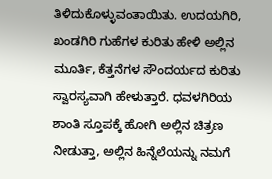ತಿಳಿದುಕೊಳ್ಳುವಂತಾಯಿತು. ಉದಯಗಿರಿ, ಖಂಡಗಿರಿ ಗುಹೆಗಳ ಕುರಿತು ಹೇಳಿ ಅಲ್ಲಿನ ಮೂರ್ತಿ, ಕೆತ್ತನೆಗಳ ಸೌಂದರ್ಯದ ಕುರಿತು ಸ್ವಾರಸ್ಯವಾಗಿ ಹೇಳುತ್ತಾರೆ. ಧವಳಗಿರಿಯ ಶಾಂತಿ ಸ್ತೂಪಕ್ಕೆ ಹೋಗಿ ಅಲ್ಲಿನ ಚಿತ್ರಣ ನೀಡುತ್ತಾ, ಅಲ್ಲಿನ ಹಿನ್ನೆಲೆಯನ್ನು ನಮಗೆ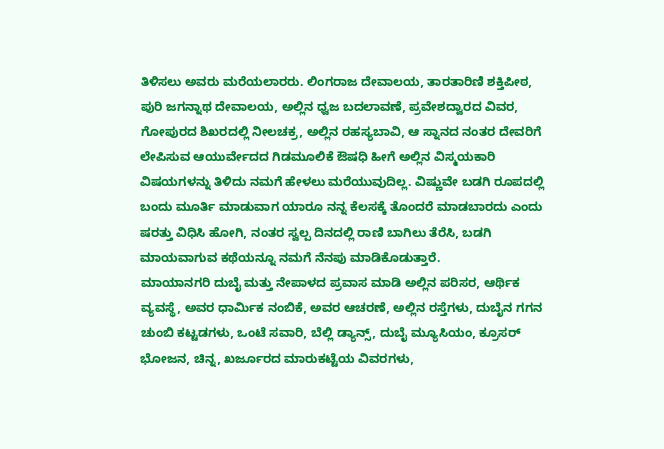ತಿಳಿಸಲು ಅವರು ಮರೆಯಲಾರರು. ಲಿಂಗರಾಜ ದೇವಾಲಯ, ತಾರತಾರಿಣಿ ಶಕ್ತಿಪೀಠ, ಪುರಿ ಜಗನ್ನಾಥ ದೇವಾಲಯ, ಅಲ್ಲಿನ ಧ್ವಜ ಬದಲಾವಣೆ, ಪ್ರವೇಶದ್ವಾರದ ವಿವರ, ಗೋಪುರದ ಶಿಖರದಲ್ಲಿ ನೀಲಚಕ್ರ, ಅಲ್ಲಿನ ರಹಸ್ಯಬಾವಿ, ಆ ಸ್ನಾನದ ನಂತರ ದೇವರಿಗೆ ಲೇಪಿಸುವ ಆಯುರ್ವೇದದ ಗಿಡಮೂಲಿಕೆ ಔಷಧಿ ಹೀಗೆ ಅಲ್ಲಿನ ವಿಸ್ಮಯಕಾರಿ ವಿಷಯಗಳನ್ನು ತಿಳಿದು ನಮಗೆ ಹೇಳಲು ಮರೆಯುವುದಿಲ್ಲ. ವಿಷ್ಣುವೇ ಬಡಗಿ ರೂಪದಲ್ಲಿ ಬಂದು ಮೂರ್ತಿ ಮಾಡುವಾಗ ಯಾರೂ ನನ್ನ ಕೆಲಸಕ್ಕೆ ತೊಂದರೆ ಮಾಡಬಾರದು ಎಂದು ಷರತ್ತು ವಿಧಿಸಿ ಹೋಗಿ, ನಂತರ ಸ್ವಲ್ಪ ದಿನದಲ್ಲಿ ರಾಣಿ ಬಾಗಿಲು ತೆರೆಸಿ, ಬಡಗಿ ಮಾಯವಾಗುವ ಕಥೆಯನ್ನೂ ನಮಗೆ ನೆನಪು ಮಾಡಿಕೊಡುತ್ತಾರೆ.
ಮಾಯಾನಗರಿ ದುಬೈ ಮತ್ತು ನೇಪಾಳದ ಪ್ರವಾಸ ಮಾಡಿ ಅಲ್ಲಿನ ಪರಿಸರ, ಆರ್ಥಿಕ ವ್ಯವಸ್ಥೆ, ಅವರ ಧಾರ್ಮಿಕ ನಂಬಿಕೆ, ಅವರ ಆಚರಣೆ, ಅಲ್ಲಿನ ರಸ್ತೆಗಳು, ದುಬೈನ ಗಗನ ಚುಂಬಿ ಕಟ್ಟಡಗಳು, ಒಂಟೆ ಸವಾರಿ, ಬೆಲ್ಲಿ ಡ್ಯಾನ್ಸ್, ದುಬೈ ಮ್ಯೂಸಿಯಂ, ಕ್ರೂಸರ್ ಭೋಜನ, ಚಿನ್ನ, ಖರ್ಜೂರದ ಮಾರುಕಟ್ಟೆಯ ವಿವರಗಳು,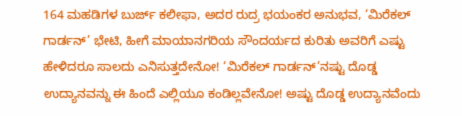164 ಮಹಡಿಗಳ ಬುರ್ಜ್ ಕಲೀಫಾ, ಅದರ ರುದ್ರ ಭಯಂಕರ ಅನುಭವ, ‘ಮಿರೆಕಲ್ ಗಾರ್ಡನ್’ ಭೇಟಿ, ಹೀಗೆ ಮಾಯಾನಗರಿಯ ಸೌಂದರ್ಯದ ಕುರಿತು ಅವರಿಗೆ ಎಷ್ಟು ಹೇಳಿದರೂ ಸಾಲದು ಎನಿಸುತ್ತದೇನೋ! ‘ಮಿರೆಕಲ್ ಗಾರ್ಡನ್’ನಷ್ಟು ದೊಡ್ಡ ಉದ್ಯಾನವನ್ನು ಈ ಹಿಂದೆ ಎಲ್ಲಿಯೂ ಕಂಡಿಲ್ಲವೇನೋ! ಅಷ್ಟು ದೊಡ್ಡ ಉದ್ಯಾನವೆಂದು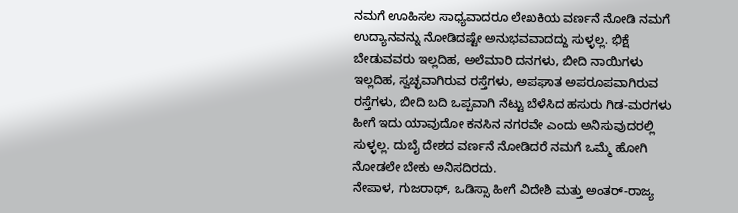ನಮಗೆ ಊಹಿಸಲ ಸಾಧ್ಯವಾದರೂ ಲೇಖಕಿಯ ವರ್ಣನೆ ನೋಡಿ ನಮಗೆ ಉದ್ಯಾನವನ್ನು ನೋಡಿದಷ್ಟೇ ಅನುಭವವಾದದ್ದು ಸುಳ್ಳಲ್ಲ. ಭಿಕ್ಷೆ ಬೇಡುವವರು ಇಲ್ಲದಿಹ, ಅಲೆಮಾರಿ ದನಗಳು, ಬೀದಿ ನಾಯಿಗಳು ಇಲ್ಲದಿಹ, ಸ್ವಚ್ಛವಾಗಿರುವ ರಸ್ತೆಗಳು, ಅಪಘಾತ ಅಪರೂಪವಾಗಿರುವ ರಸ್ತೆಗಳು, ಬೀದಿ ಬದಿ ಒಪ್ಪವಾಗಿ ನೆಟ್ಟು ಬೆಳೆಸಿದ ಹಸುರು ಗಿಡ-ಮರಗಳು ಹೀಗೆ ಇದು ಯಾವುದೋ ಕನಸಿನ ನಗರವೇ ಎಂದು ಅನಿಸುವುದರಲ್ಲಿ ಸುಳ್ಳಲ್ಲ. ದುಬೈ ದೇಶದ ವರ್ಣನೆ ನೋಡಿದರೆ ನಮಗೆ ಒಮ್ಮೆ ಹೋಗಿ ನೋಡಲೇ ಬೇಕು ಅನಿಸದಿರದು.
ನೇಪಾಳ, ಗುಜರಾಥ್, ಒಡಿಸ್ಸಾ ಹೀಗೆ ವಿದೇಶಿ ಮತ್ತು ಅಂತರ್-ರಾಜ್ಯ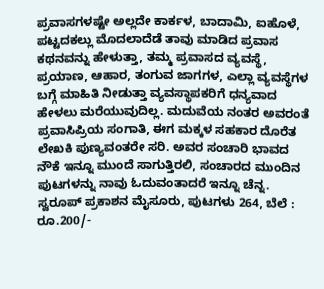ಪ್ರವಾಸಗಳಷ್ಟೇ ಅಲ್ಲದೇ ಕಾರ್ಕಳ, ಬಾದಾಮಿ, ಐಹೊಳೆ, ಪಟ್ಟದಕಲ್ಲು ಮೊದಲಾದೆಡೆ ತಾವು ಮಾಡಿದ ಪ್ರವಾಸ ಕಥನವನ್ನು ಹೇಳುತ್ತಾ, ತಮ್ಮ ಪ್ರವಾಸದ ವ್ಯವಸ್ಥೆ, ಪ್ರಯಾಣ, ಆಹಾರ, ತಂಗುವ ಜಾಗಗಳ, ಎಲ್ಲಾ ವ್ಯವಸ್ಥೆಗಳ ಬಗ್ಗೆ ಮಾಹಿತಿ ನೀಡುತ್ತಾ ವ್ಯವಸ್ಥಾಪಕರಿಗೆ ಧನ್ಯವಾದ ಹೇಳಲು ಮರೆಯುವುದಿಲ್ಲ. ಮದುವೆಯ ನಂತರ ಅವರಂತೆ ಪ್ರವಾಸಿಪ್ರಿಯ ಸಂಗಾತಿ, ಈಗ ಮಕ್ಕಳ ಸಹಕಾರ ದೊರೆತ ಲೇಖಕಿ ಪುಣ್ಯವಂತರೇ ಸರಿ. ಅವರ ಸಂಚಾರಿ ಭಾವದ ನೌಕೆ ಇನ್ನೂ ಮುಂದೆ ಸಾಗುತ್ತಿರಲಿ, ಸಂಚಾರದ ಮುಂದಿನ ಪುಟಗಳನ್ನು ನಾವು ಓದುವಂತಾದರೆ ಇನ್ನೂ ಚೆನ್ನ.
ಸ್ವರೂಪ್ ಪ್ರಕಾಶನ ಮೈಸೂರು, ಪುಟಗಳು 264, ಬೆಲೆ : ರೂ.200/-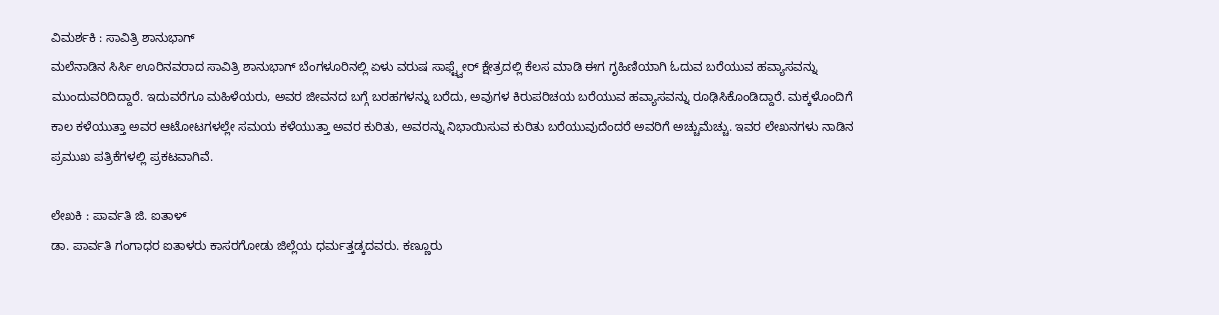ವಿಮರ್ಶಕಿ : ಸಾವಿತ್ರಿ ಶಾನುಭಾಗ್
ಮಲೆನಾಡಿನ ಸಿರ್ಸಿ ಊರಿನವರಾದ ಸಾವಿತ್ರಿ ಶಾನುಭಾಗ್ ಬೆಂಗಳೂರಿನಲ್ಲಿ ಏಳು ವರುಷ ಸಾಫ್ಟ್ವೇರ್ ಕ್ಷೇತ್ರದಲ್ಲಿ ಕೆಲಸ ಮಾಡಿ ಈಗ ಗೃಹಿಣಿಯಾಗಿ ಓದುವ ಬರೆಯುವ ಹವ್ಯಾಸವನ್ನು ಮುಂದುವರಿದಿದ್ದಾರೆ. ಇದುವರೆಗೂ ಮಹಿಳೆಯರು, ಅವರ ಜೀವನದ ಬಗ್ಗೆ ಬರಹಗಳನ್ನು ಬರೆದು, ಅವುಗಳ ಕಿರುಪರಿಚಯ ಬರೆಯುವ ಹವ್ಯಾಸವನ್ನು ರೂಢಿಸಿಕೊಂಡಿದ್ದಾರೆ. ಮಕ್ಕಳೊಂದಿಗೆ ಕಾಲ ಕಳೆಯುತ್ತಾ ಅವರ ಆಟೋಟಗಳಲ್ಲೇ ಸಮಯ ಕಳೆಯುತ್ತಾ ಅವರ ಕುರಿತು, ಅವರನ್ನು ನಿಭಾಯಿಸುವ ಕುರಿತು ಬರೆಯುವುದೆಂದರೆ ಅವರಿಗೆ ಅಚ್ಚುಮೆಚ್ಚು. ಇವರ ಲೇಖನಗಳು ನಾಡಿನ ಪ್ರಮುಖ ಪತ್ರಿಕೆಗಳಲ್ಲಿ ಪ್ರಕಟವಾಗಿವೆ.

ಲೇಖಕಿ : ಪಾರ್ವತಿ ಜಿ. ಐತಾಳ್
ಡಾ. ಪಾರ್ವತಿ ಗಂಗಾಧರ ಐತಾಳರು ಕಾಸರಗೋಡು ಜಿಲ್ಲೆಯ ಧರ್ಮತ್ತಡ್ಕದವರು. ಕಣ್ಣೂರು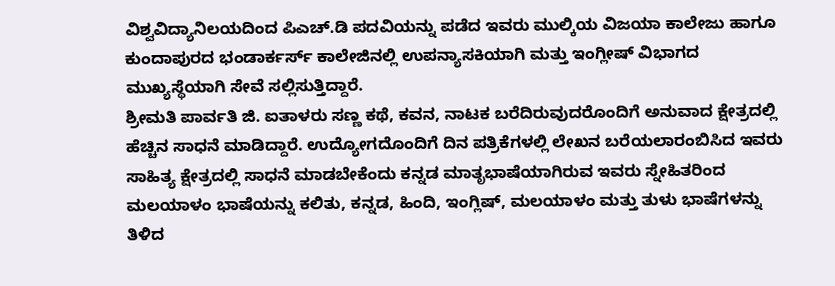ವಿಶ್ವವಿದ್ಯಾನಿಲಯದಿಂದ ಪಿಎಚ್.ಡಿ ಪದವಿಯನ್ನು ಪಡೆದ ಇವರು ಮುಲ್ಕಿಯ ವಿಜಯಾ ಕಾಲೇಜು ಹಾಗೂ ಕುಂದಾಪುರದ ಭಂಡಾರ್ಕರ್ಸ್ ಕಾಲೇಜಿನಲ್ಲಿ ಉಪನ್ಯಾಸಕಿಯಾಗಿ ಮತ್ತು ಇಂಗ್ಲೀಷ್ ವಿಭಾಗದ ಮುಖ್ಯಸ್ಥೆಯಾಗಿ ಸೇವೆ ಸಲ್ಲಿಸುತ್ತಿದ್ದಾರೆ.
ಶ್ರೀಮತಿ ಪಾರ್ವತಿ ಜಿ. ಐತಾಳರು ಸಣ್ಣ ಕಥೆ, ಕವನ, ನಾಟಕ ಬರೆದಿರುವುದರೊಂದಿಗೆ ಅನುವಾದ ಕ್ಷೇತ್ರದಲ್ಲಿ ಹೆಚ್ಚಿನ ಸಾಧನೆ ಮಾಡಿದ್ದಾರೆ. ಉದ್ಯೋಗದೊಂದಿಗೆ ದಿನ ಪತ್ರಿಕೆಗಳಲ್ಲಿ ಲೇಖನ ಬರೆಯಲಾರಂಬಿಸಿದ ಇವರು ಸಾಹಿತ್ಯ ಕ್ಷೇತ್ರದಲ್ಲಿ ಸಾಧನೆ ಮಾಡಬೇಕೆಂದು ಕನ್ನಡ ಮಾತೃಭಾಷೆಯಾಗಿರುವ ಇವರು ಸ್ನೇಹಿತರಿಂದ ಮಲಯಾಳಂ ಭಾಷೆಯನ್ನು ಕಲಿತು, ಕನ್ನಡ, ಹಿಂದಿ, ಇಂಗ್ಲಿಷ್, ಮಲಯಾಳಂ ಮತ್ತು ತುಳು ಭಾಷೆಗಳನ್ನು ತಿಳಿದ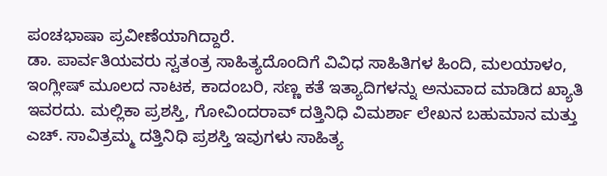ಪಂಚಭಾಷಾ ಪ್ರವೀಣೆಯಾಗಿದ್ದಾರೆ.
ಡಾ. ಪಾರ್ವತಿಯವರು ಸ್ವತಂತ್ರ ಸಾಹಿತ್ಯದೊಂದಿಗೆ ವಿವಿಧ ಸಾಹಿತಿಗಳ ಹಿಂದಿ, ಮಲಯಾಳಂ, ಇಂಗ್ಲೀಷ್ ಮೂಲದ ನಾಟಕ, ಕಾದಂಬರಿ, ಸಣ್ಣ ಕತೆ ಇತ್ಯಾದಿಗಳನ್ನು ಅನುವಾದ ಮಾಡಿದ ಖ್ಯಾತಿ ಇವರದು. ಮಲ್ಲಿಕಾ ಪ್ರಶಸ್ತಿ, ಗೋವಿಂದರಾವ್ ದತ್ತಿನಿಧಿ ವಿಮರ್ಶಾ ಲೇಖನ ಬಹುಮಾನ ಮತ್ತು ಎಚ್. ಸಾವಿತ್ರಮ್ಮ ದತ್ತಿನಿಧಿ ಪ್ರಶಸ್ತಿ ಇವುಗಳು ಸಾಹಿತ್ಯ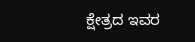ಕ್ಷೇತ್ರದ ಇವರ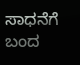ಸಾಧನೆಗೆ ಬಂದ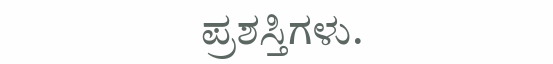ಪ್ರಶಸ್ತಿಗಳು.